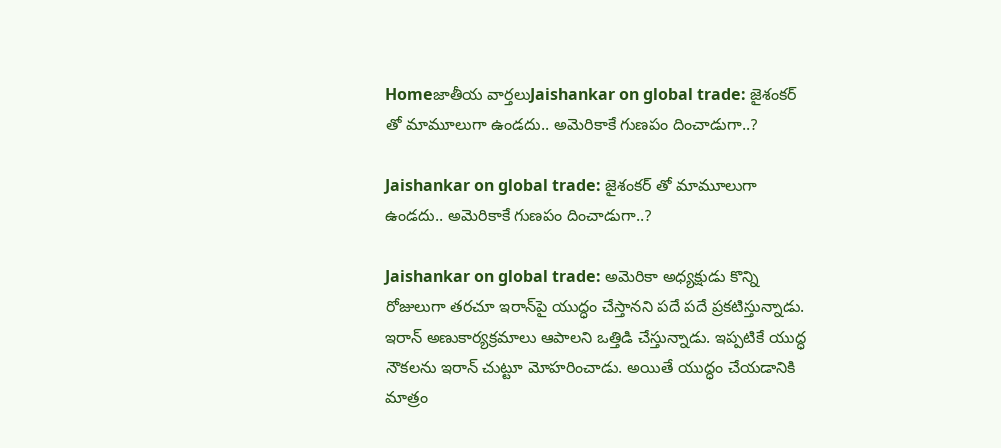Homeజాతీయ వార్తలుJaishankar on global trade: జైశంకర్ తో మామూలుగా ఉండదు.. అమెరికాకే గుణపం దించాడుగా..?

Jaishankar on global trade: జైశంకర్ తో మామూలుగా ఉండదు.. అమెరికాకే గుణపం దించాడుగా..?

Jaishankar on global trade: అమెరికా అధ్యక్షుడు కొన్ని రోజులుగా తరచూ ఇరాన్‌పై యుద్ధం చేస్తానని పదే పదే ప్రకటిస్తున్నాడు. ఇరాన్‌ అణుకార్యక్రమాలు ఆపాలని ఒత్తిడి చేస్తున్నాడు. ఇప్పటికే యుద్ధ నౌకలను ఇరాన్‌ చుట్టూ మోహరించాడు. అయితే యుద్ధం చేయడానికి మాత్రం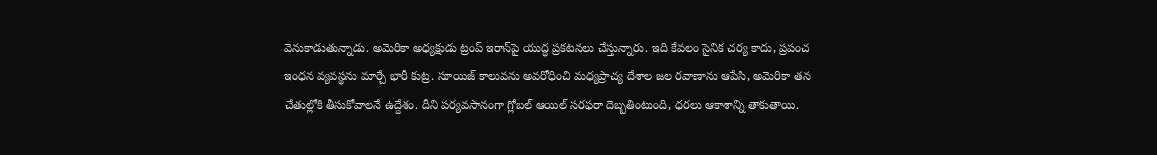వెనుకాడుతున్నాడు. అమెరికా అధ్యక్షుడు ట్రంప్‌ ఇరాన్‌పై యుద్ధ ప్రకటనలు చేస్తున్నారు. ఇది కేవలం సైనిక చర్య కాదు, ప్రపంచ ఇంధన వ్యవస్థను మార్చే భారీ కుట్ర. సూయిజ్‌ కాలువను అవరోధించి మధ్యప్రాచ్య దేశాల జల రవాణాను ఆపేసి, అమెరికా తన చేతుల్లోకి తీసుకోవాలనే ఉద్దేశం. దీని పర్యవసానంగా గ్లోబల్‌ ఆయిల్‌ సరఫరా దెబ్బతింటుంది, ధరలు ఆకాశాన్ని తాకుతాయి.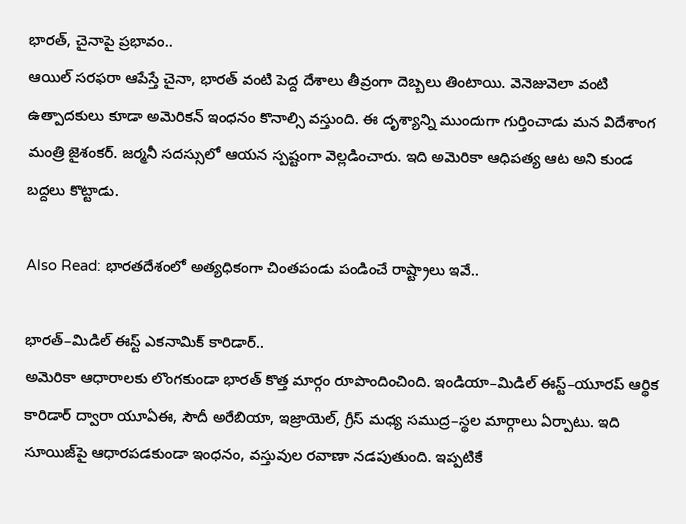భారత్, చైనాపై ప్రభావం..
ఆయిల్‌ సరఫరా ఆపేస్తే చైనా, భారత్‌ వంటి పెద్ద దేశాలు తీవ్రంగా దెబ్బలు తింటాయి. వెనెజువెలా వంటి ఉత్పాదకులు కూడా అమెరికన్‌ ఇంధనం కొనాల్సి వస్తుంది. ఈ దృశ్యాన్ని ముందుగా గుర్తించాడు మన విదేశాంగ మంత్రి జైశంకర్‌. జర్మనీ సదస్సులో ఆయన స్పష్టంగా వెల్లడించారు. ఇది అమెరికా ఆధిపత్య ఆట అని కుండ బద్దలు కొట్టాడు.

Also Read: భారతదేశంలో అత్యధికంగా చింతపండు పండించే రాష్ట్రాలు ఇవే..

భారత్‌–మిడిల్‌ ఈస్ట్‌ ఎకనామిక్‌ కారిడార్‌..
అమెరికా ఆధారాలకు లొంగకుండా భారత్‌ కొత్త మార్గం రూపొందించింది. ఇండియా–మిడిల్‌ ఈస్ట్‌–యూరప్‌ ఆర్థిక కారిడార్‌ ద్వారా యూఏఈ, సౌదీ అరేబియా, ఇజ్రాయెల్, గ్రీస్‌ మధ్య సముద్ర–స్థల మార్గాలు ఏర్పాటు. ఇది సూయిజ్‌పై ఆధారపడకుండా ఇంధనం, వస్తువుల రవాణా నడపుతుంది. ఇప్పటికే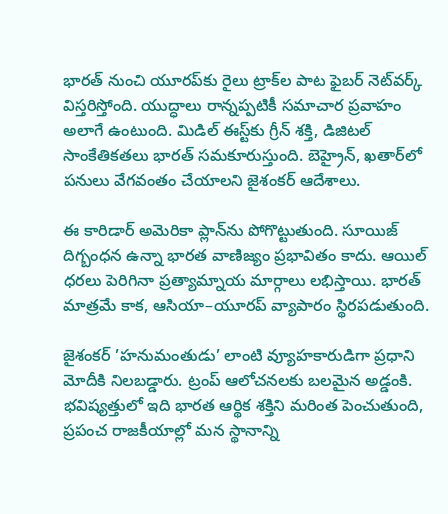భారత్‌ నుంచి యూరప్‌కు రైలు ట్రాక్‌ల పాట ఫైబర్‌ నెట్‌వర్క్‌ విస్తరిస్తోంది. యుద్ధాలు రాన్నప్పటికీ సమాచార ప్రవాహం అలాగే ఉంటుంది. మిడిల్‌ ఈస్ట్‌కు గ్రీన్‌ శక్తి, డిజిటల్‌ సాంకేతికతలు భారత్‌ సమకూరుస్తుంది. బెహ్రైన్, ఖతార్‌లో పనులు వేగవంతం చేయాలని జైశంకర్‌ ఆదేశాలు.

ఈ కారిడార్‌ అమెరికా ప్లాన్‌ను పోగొట్టుతుంది. సూయిజ్‌ దిగ్బంధన ఉన్నా భారత వాణిజ్యం ప్రభావితం కాదు. ఆయిల్‌ ధరలు పెరిగినా ప్రత్యామ్నాయ మార్గాలు లభిస్తాయి. భారత్‌ మాత్రమే కాక, ఆసియా–యూరప్‌ వ్యాపారం స్థిరపడుతుంది.

జైశంకర్‌ ’హనుమంతుడు’ లాంటి వ్యూహకారుడిగా ప్రధాని మోదీకి నిలబడ్డారు. ట్రంప్‌ ఆలోచనలకు బలమైన అడ్డంకి. భవిష్యత్తులో ఇది భారత ఆర్థిక శక్తిని మరింత పెంచుతుంది, ప్రపంచ రాజకీయాల్లో మన స్థానాన్ని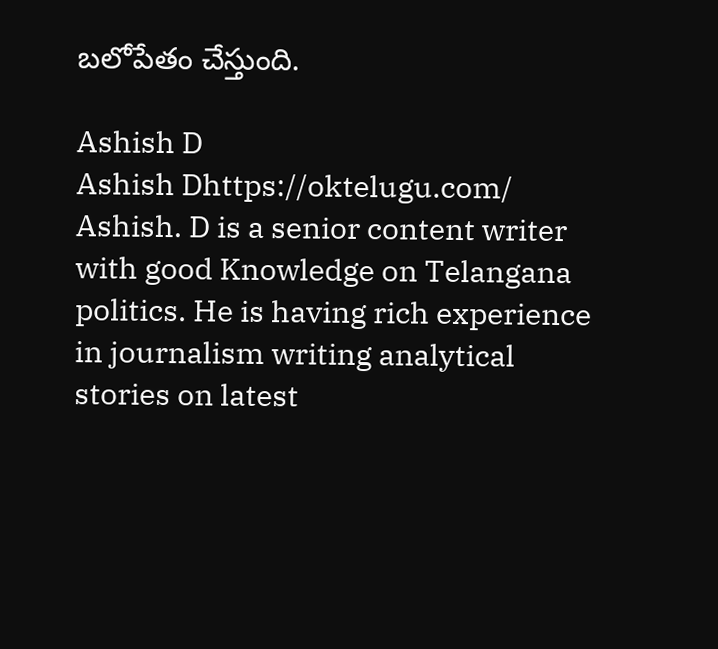బలోపేతం చేస్తుంది.

Ashish D
Ashish Dhttps://oktelugu.com/
Ashish. D is a senior content writer with good Knowledge on Telangana politics. He is having rich experience in journalism writing analytical stories on latest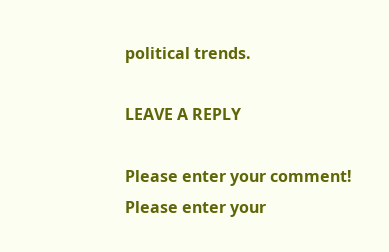political trends.

LEAVE A REPLY

Please enter your comment!
Please enter your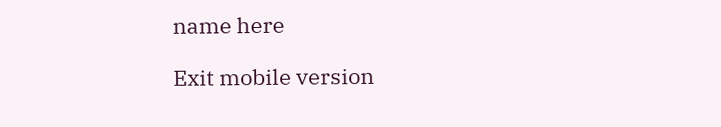name here

Exit mobile version